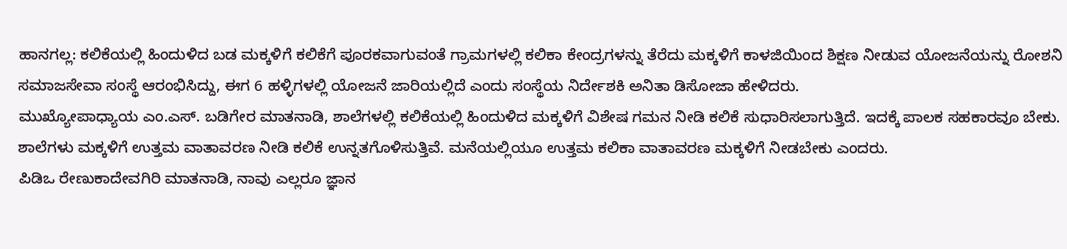ಹಾನಗಲ್ಲ: ಕಲಿಕೆಯಲ್ಲಿ ಹಿಂದುಳಿದ ಬಡ ಮಕ್ಕಳಿಗೆ ಕಲಿಕೆಗೆ ಪೂರಕವಾಗುವಂತೆ ಗ್ರಾಮಗಳಲ್ಲಿ ಕಲಿಕಾ ಕೇಂದ್ರಗಳನ್ನು ತೆರೆದು ಮಕ್ಕಳಿಗೆ ಕಾಳಜಿಯಿಂದ ಶಿಕ್ಷಣ ನೀಡುವ ಯೋಜನೆಯನ್ನು ರೋಶನಿ ಸಮಾಜಸೇವಾ ಸಂಸ್ಥೆ ಆರಂಭಿಸಿದ್ದು, ಈಗ 6 ಹಳ್ಳಿಗಳಲ್ಲಿ ಯೋಜನೆ ಜಾರಿಯಲ್ಲಿದೆ ಎಂದು ಸಂಸ್ಥೆಯ ನಿರ್ದೇಶಕಿ ಅನಿತಾ ಡಿಸೋಜಾ ಹೇಳಿದರು.
ಮುಖ್ಯೋಪಾಧ್ಯಾಯ ಎಂ.ಎಸ್. ಬಡಿಗೇರ ಮಾತನಾಡಿ, ಶಾಲೆಗಳಲ್ಲಿ ಕಲಿಕೆಯಲ್ಲಿ ಹಿಂದುಳಿದ ಮಕ್ಕಳಿಗೆ ವಿಶೇಷ ಗಮನ ನೀಡಿ ಕಲಿಕೆ ಸುಧಾರಿಸಲಾಗುತ್ತಿದೆ. ಇದಕ್ಕೆ ಪಾಲಕ ಸಹಕಾರವೂ ಬೇಕು. ಶಾಲೆಗಳು ಮಕ್ಕಳಿಗೆ ಉತ್ತಮ ವಾತಾವರಣ ನೀಡಿ ಕಲಿಕೆ ಉನ್ನತಗೊಳಿಸುತ್ತಿವೆ. ಮನೆಯಲ್ಲಿಯೂ ಉತ್ತಮ ಕಲಿಕಾ ವಾತಾವರಣ ಮಕ್ಕಳಿಗೆ ನೀಡಬೇಕು ಎಂದರು.
ಪಿಡಿಒ ರೇಣುಕಾದೇವಗಿರಿ ಮಾತನಾಡಿ, ನಾವು ಎಲ್ಲರೂ ಜ್ಞಾನ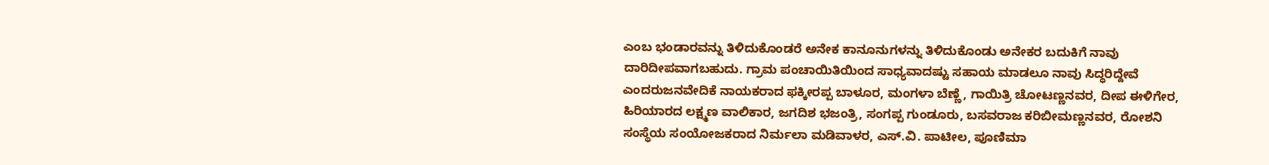ಎಂಬ ಭಂಡಾರವನ್ನು ತಿಳಿದುಕೊಂಡರೆ ಅನೇಕ ಕಾನೂನುಗಳನ್ನು ತಿಳಿದುಕೊಂಡು ಅನೇಕರ ಬದುಕಿಗೆ ನಾವು ದಾರಿದೀಪವಾಗಬಹುದು. ಗ್ರಾಮ ಪಂಚಾಯಿತಿಯಿಂದ ಸಾಧ್ಯವಾದಷ್ಟು ಸಹಾಯ ಮಾಡಲೂ ನಾವು ಸಿದ್ಧರಿದ್ದೇವೆ ಎಂದರುಜನವೇದಿಕೆ ನಾಯಕರಾದ ಫಕ್ಕೀರಪ್ಪ ಬಾಳೂರ, ಮಂಗಳಾ ಬೆಣ್ಣೆ, ಗಾಯಿತ್ರಿ ಚೋಟಣ್ಣನವರ, ದೀಪ ಈಳಿಗೇರ, ಹಿರಿಯಾರದ ಲಕ್ಷ್ಮಣ ವಾಲಿಕಾರ, ಜಗದಿಶ ಭಜಂತ್ರಿ, ಸಂಗಪ್ಪ ಗುಂಡೂರು, ಬಸವರಾಜ ಕರಿಬೀಮಣ್ಣನವರ, ರೋಶನಿ ಸಂಸ್ಥೆಯ ಸಂಯೋಜಕರಾದ ನಿರ್ಮಲಾ ಮಡಿವಾಳರ, ಎಸ್.ವಿ. ಪಾಟೀಲ, ಪೂಣಿಮಾ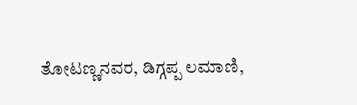ತೋಟಣ್ಣನವರ, ಡಿಗ್ಗಪ್ಪ ಲಮಾಣಿ,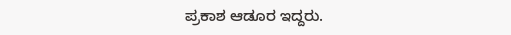ಪ್ರಕಾಶ ಆಡೂರ ಇದ್ದರು.